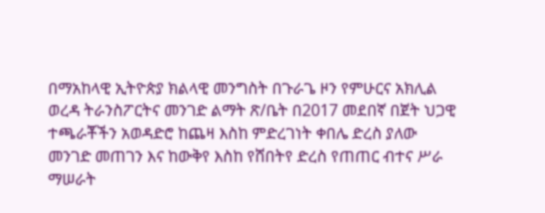በማአከላዊ ኢትዮጵያ ክልላዊ መንግስት በጉራጌ ዞን የምሁርና አክሊል ወረዳ ትራንስፖርትና መንገድ ልማት ጽ/ቤት በ2017 መደበኛ በጀት ህጋዊ ተጫራቾችን አወዳድሮ ከጨዛ እስከ ምድረገነት ቀበሌ ድረስ ያለው መንገድ መጠገን እና ከውቅየ እስከ የሸበትየ ድረስ የጠጠር ብተና ሥራ ማሠራት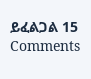ይፈልጋል 15 Comments